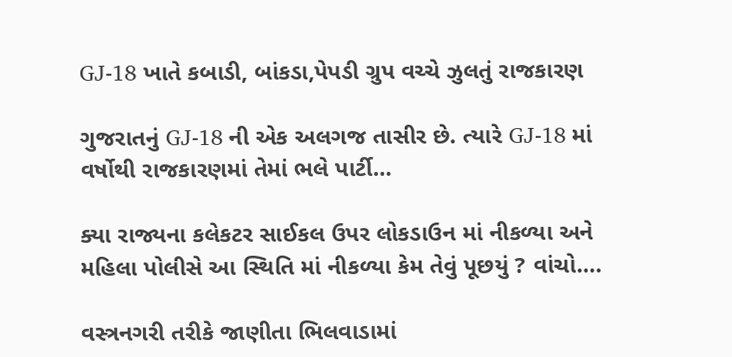GJ-18 ખાતે કબાડી, બાંકડા,પેપડી ગ્રુપ વચ્ચે ઝુલતું રાજકારણ

ગુજરાતનું GJ-18 ની એક અલગજ તાસીર છે. ત્યારે GJ-18 માં વર્ષોથી રાજકારણમાં તેમાં ભલે પાર્ટી…

ક્યા રાજ્યના કલેકટર સાઈકલ ઉપર લોકડાઉન માં નીકળ્યા અને મહિલા પોલીસે આ સ્થિતિ માં નીકળ્યા કેમ તેવું પૂછયું ? વાંચો….

વસ્ત્રનગરી તરીકે જાણીતા ભિલવાડામાં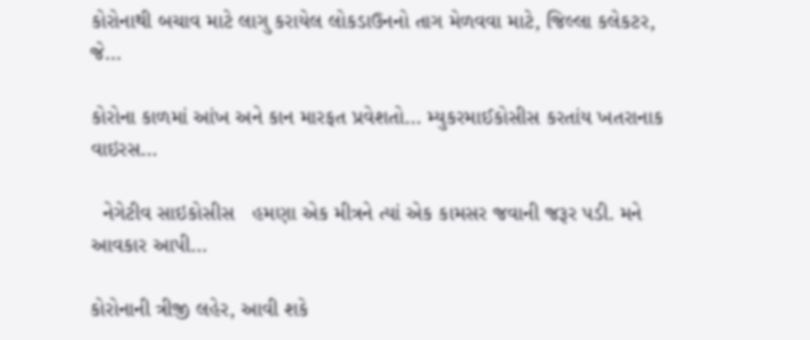કોરોનાથી બચાવ માટે લાગુ કરાયેલ લોકડાઉનનો તાગ મેળવવા માટે, જિલ્લા કલેકટર, જે…

કોરોના કાળમાં આંખ અને કાન મારફત પ્રવેશતો… મ્યુકરમાઈકોસીસ કરતાંય ખતરાનાક વાઇરસ…

  નેગેટીવ સાઇકોસીસ   હમણા એક મીત્રને ત્યાં એક કામસર જવાની જરૂર પડી. મને આવકાર આપી…

કોરોનાની ત્રીજી લહેર, આવી શકે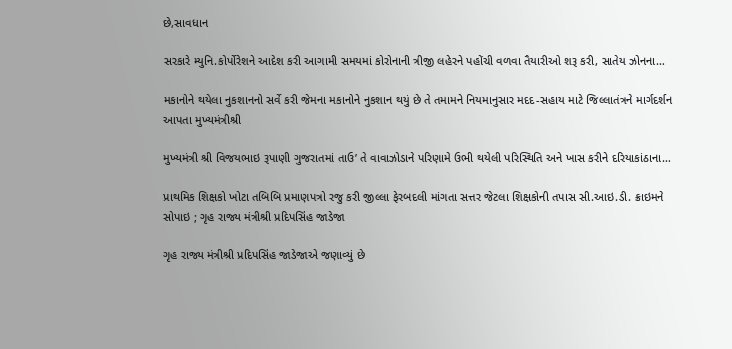છે,સાવધાન

સરકારે મ્યુનિ.કોર્પોરેશને આદેશ કરી આગામી સમયમાં કોરોનાની ત્રીજી લહેરને પહોંચી વળવા તૈયારીઓ શરૂ કરી, સાતેય ઝોનના…

મકાનોને થયેલા નુકશાનનો સર્વે કરી જેમના મકાનોને નુકશાન થયું છે તે તમામને નિયમાનુસાર મદદ-સહાય માટે જિલ્લાતંત્રને માર્ગદર્શન આપતા મુખ્યમંત્રીશ્રી

મુખ્યમંત્રી શ્રી વિજયભાઇ રૂપાણી ગુજરાતમાં તાઉ’ તે વાવાઝોડાને પરિણામે ઉભી થયેલી પરિસ્થિતિ અને ખાસ કરીને દરિયાકાંઠાના…

પ્રાથમિક શિક્ષકો ખોટા તબિબિ પ્રમાણપત્રો રજુ કરી જીલ્લા ફેરબદલી માંગતા સત્તર જેટલા શિક્ષકોની તપાસ સી.આઇ.ડી. ક્રાઇમને સોપાઇ ; ગૃહ રાજ્ય મંત્રીશ્રી પ્રદિપસિંહ જાડેજા

ગૃહ રાજ્ય મંત્રીશ્રી પ્રદિપસિંહ જાડેજાએ જણાવ્યું છે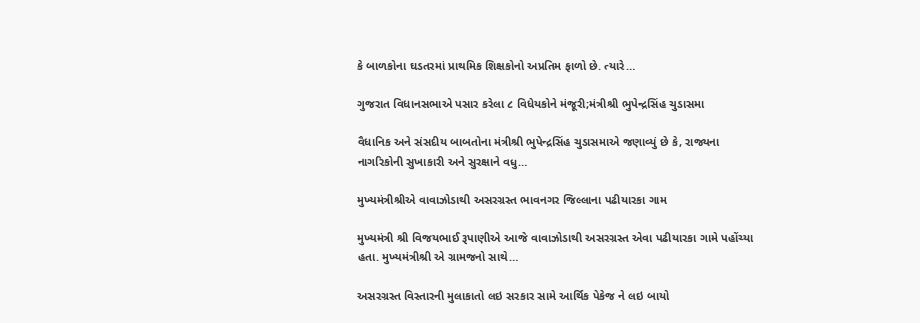કે બાળકોના ઘડતરમાં પ્રાથમિક શિક્ષકોનો અપ્રતિમ ફાળો છે. ત્યારે…

ગુજરાત વિધાનસભાએ પસાર કરેલા ૮ વિધેયકોને મંજૂરી;મંત્રીશ્રી ભુપેન્દ્રસિંહ ચુડાસમા

વૈધાનિક અને સંસદીય બાબતોના મંત્રીશ્રી ભુપેન્દ્રસિંહ ચુડાસમાએ જણાવ્યું છે કે, રાજ્યના નાગરિકોની સુખાકારી અને સુરક્ષાને વધુ…

મુખ્યમંત્રીશ્રીએ વાવાઝોડાથી અસરગ્રસ્ત ભાવનગર જિલ્લાના પઢીયારકા ગામ

મુખ્યમંત્રી શ્રી વિજયભાઈ રૂપાણીએ આજે વાવાઝોડાથી અસરગ્રસ્ત એવા પઢીયારકા ગામે પહોંચ્યા હતા. મુખ્યમંત્રીશ્રી એ ગ્રામજનો સાથે…

અસરગ્રસ્ત વિસ્તારની મુલાકાતો લઇ સરકાર સામે આર્થિક પેકેજ ને લઇ બાયો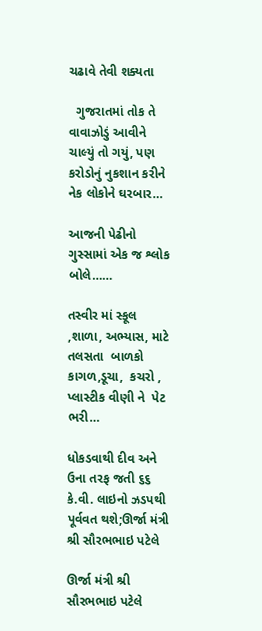ચઢાવે તેવી શક્યતા

  ગુજરાતમાં તોક તે વાવાઝોડું આવીને ચાલ્યું તો ગયું, પણ કરોડોનું નુકશાન કરીને નેક લોકોને ઘરબાર…

આજની પેઢીનો ગુસ્સામાં એક જ શ્લોક બોલે……

તસ્વીર માં સ્કૂલ ,શાળા, અભ્યાસ, માટે તલસતા  બાળકો કાગળ,ડૂચા,  કચરો , પ્લાસ્ટીક વીણી ને  પેટ ભરી…

ધોકડવાથી દીવ અને ઉના તરફ જતી ૬૬ કે.વી. લાઇનો ઝડપથી પૂર્વવત થશે;ઊર્જા મંત્રી શ્રી સૌરભભાઇ પટેલે

ઊર્જા મંત્રી શ્રી સૌરભભાઇ પટેલે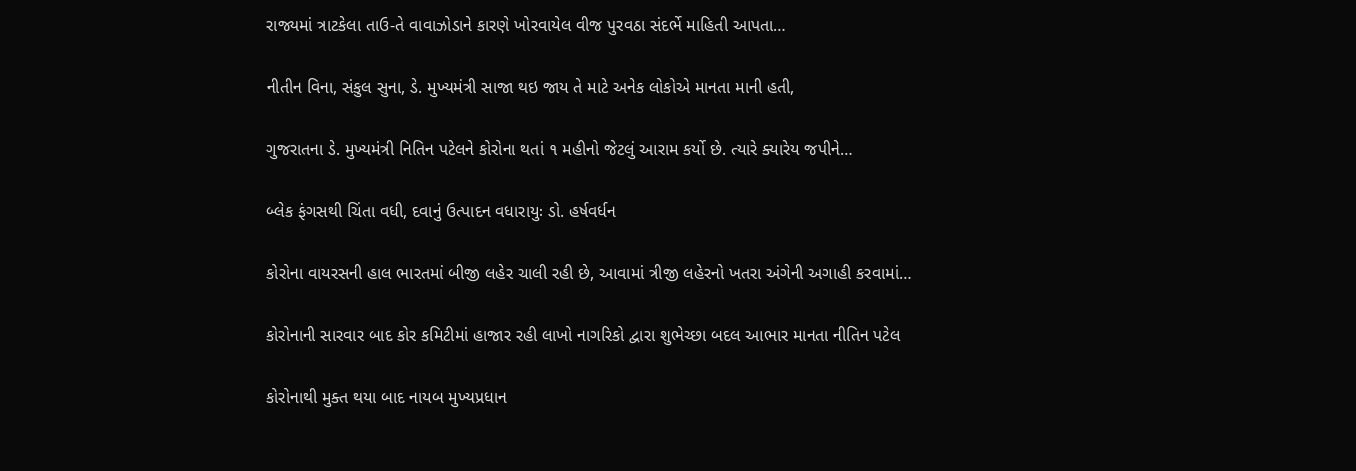રાજ્યમાં ત્રાટકેલા તાઉ-તે વાવાઝોડાને કારણે ખોરવાયેલ વીજ પુરવઠા સંદર્ભે માહિતી આપતા…

નીતીન વિના, સંકુલ સુના, ડે. મુખ્યમંત્રી સાજા થઇ જાય તે માટે અનેક લોકોએ માનતા માની હતી,

ગુજરાતના ડે. મુખ્યમંત્રી નિતિન પટેલને કોરોના થતાં ૧ મહીનો જેટલું આરામ કર્યો છે. ત્યારે ક્યારેય જપીને…

બ્લેક ફંગસથી ચિંતા વધી, દવાનું ઉત્પાદન વધારાયુઃ ડો. હર્ષવર્ધન

કોરોના વાયરસની હાલ ભારતમાં બીજી લહેર ચાલી રહી છે, આવામાં ત્રીજી લહેરનો ખતરા અંગેની અગાહી કરવામાં…

કોરોનાની સારવાર બાદ કોર કમિટીમાં હાજાર રહી લાખો નાગરિકો દ્વારા શુભેચ્છા બદલ આભાર માનતા નીતિન પટેલ

કોરોનાથી મુક્ત થયા બાદ નાયબ મુખ્યપ્રધાન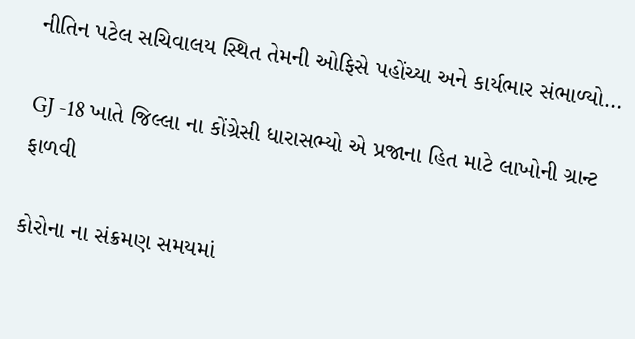નીતિન પટેલ સચિવાલય સ્થિત તેમની ઓફિસે પહોંચ્યા અને કાર્યભાર સંભાળ્યો…

GJ -18 ખાતે જિલ્લા ના કોંગ્રેસી ધારાસભ્યો એ પ્રજાના હિત માટે લાખોની ગ્રાન્ટ ફાળવી

કોરોના ના સંક્રમણ સમયમાં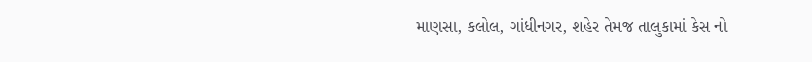માણસા, કલોલ, ગાંધીનગર, શહેર તેમજ તાલુકામાં કેસ નો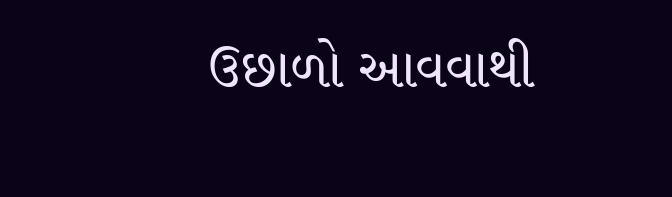ઉછાળો આવવાથી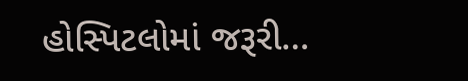હોસ્પિટલોમાં જરૂરી…